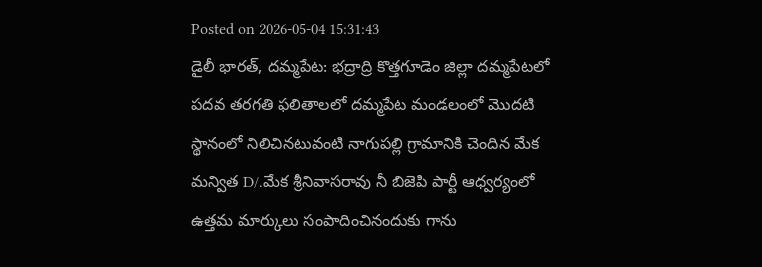Posted on 2026-05-04 15:31:43
డైలీ భారత్, దమ్మపేట: భద్రాద్రి కొత్తగూడెం జిల్లా దమ్మపేటలో పదవ తరగతి ఫలితాలలో దమ్మపేట మండలంలో మొదటి స్థానంలో నిలిచినటువంటి నాగుపల్లి గ్రామానికి చెందిన మేక మన్విత D/.మేక శ్రీనివాసరావు నీ బిజెపి పార్టీ ఆధ్వర్యంలో ఉత్తమ మార్కులు సంపాదించినందుకు గాను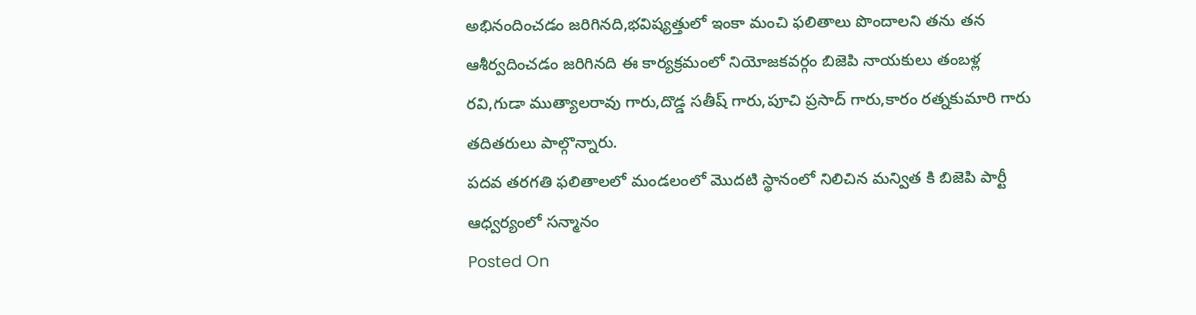అభినందించడం జరిగినది,భవిష్యత్తులో ఇంకా మంచి ఫలితాలు పొందాలని తను తన ఆశీర్వదించడం జరిగినది ఈ కార్యక్రమంలో నియోజకవర్గం బిజెపి నాయకులు తంబళ్ల రవి,గుడా ముత్యాలరావు గారు,దొడ్డ సతీష్ గారు,పూచి ప్రసాద్ గారు,కారం రత్నకుమారి గారు తదితరులు పాల్గొన్నారు.
పదవ తరగతి ఫలితాలలో మండలంలో మొదటి స్థానంలో నిలిచిన మన్విత కి బిజెపి పార్టీ ఆధ్వర్యంలో సన్మానం
Posted On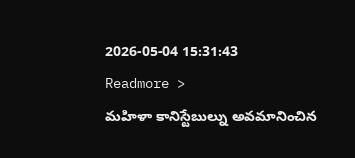2026-05-04 15:31:43
Readmore >
మహిళా కానిస్టేబుల్ను అవమానించిన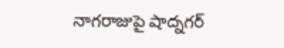నాగరాజుపై షాద్నగర్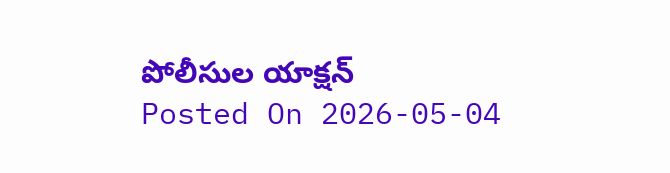పోలీసుల యాక్షన్
Posted On 2026-05-04